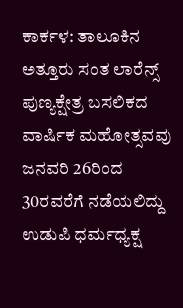ಕಾರ್ಕಳ: ತಾಲೂಕಿನ ಅತ್ತೂರು ಸಂತ ಲಾರೆನ್ಸ್ ಪುಣ್ಯಕ್ಷೇತ್ರ ಬಸಲಿಕದ ವಾರ್ಷಿಕ ಮಹೋತ್ಸವವು ಜನವರಿ 26ರಿಂದ 30ರವರೆಗೆ ನಡೆಯಲಿದ್ದು ಉಡುಪಿ ಧರ್ಮಧ್ಯಕ್ಷ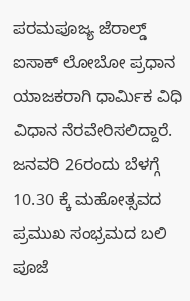ಪರಮಪೂಜ್ಯ ಜೆರಾಲ್ಡ್ ಐಸಾಕ್ ಲೋಬೋ ಪ್ರಧಾನ ಯಾಜಕರಾಗಿ ಧಾರ್ಮಿಕ ವಿಧಿ ವಿಧಾನ ನೆರವೇರಿಸಲಿದ್ದಾರೆ.
ಜನವರಿ 26ರಂದು ಬೆಳಗ್ಗೆ 10.30 ಕ್ಕೆ ಮಹೋತ್ಸವದ ಪ್ರಮುಖ ಸಂಭ್ರಮದ ಬಲಿ ಪೂಜೆ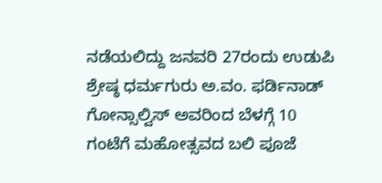ನಡೆಯಲಿದ್ದು ಜನವರಿ 27ರಂದು ಉಡುಪಿ ಶ್ರೇಷ್ಠ ಧರ್ಮಗುರು ಅ.ವಂ. ಫರ್ಡಿನಾಡ್ ಗೋನ್ಸಾಲ್ವಿಸ್ ಅವರಿಂದ ಬೆಳಗ್ಗೆ 10 ಗಂಟೆಗೆ ಮಹೋತ್ಸವದ ಬಲಿ ಪೂಜೆ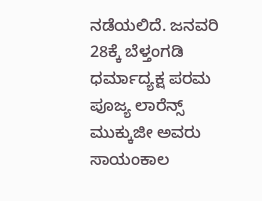ನಡೆಯಲಿದೆ. ಜನವರಿ 28ಕ್ಕೆ ಬೆಳ್ತಂಗಡಿ ಧರ್ಮಾದ್ಯಕ್ಷ ಪರಮ ಪೂಜ್ಯ ಲಾರೆನ್ಸ್ ಮುಕ್ಕುಜೀ ಅವರು ಸಾಯಂಕಾಲ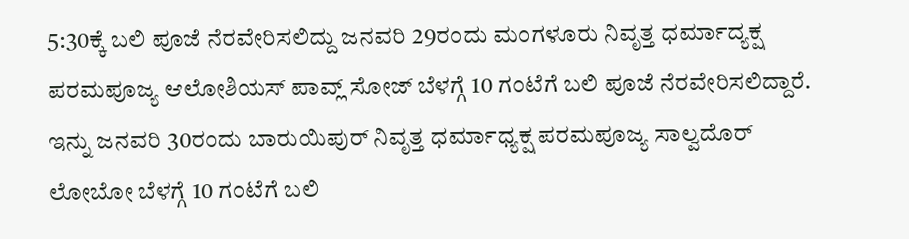5:30ಕ್ಕೆ ಬಲಿ ಪೂಜೆ ನೆರವೇರಿಸಲಿದ್ದು ಜನವರಿ 29ರಂದು ಮಂಗಳೂರು ನಿವೃತ್ತ ಧರ್ಮಾದ್ಯಕ್ಷ ಪರಮಪೂಜ್ಯ ಆಲೋಶಿಯಸ್ ಪಾವ್ಲ್ ಸೋಜ್ ಬೆಳಗ್ಗೆ 10 ಗಂಟೆಗೆ ಬಲಿ ಪೂಜೆ ನೆರವೇರಿಸಲಿದ್ದಾರೆ. ಇನ್ನು ಜನವರಿ 30ರಂದು ಬಾರುಯಿಪುರ್ ನಿವೃತ್ತ ಧರ್ಮಾಧ್ಯಕ್ಷ ಪರಮಪೂಜ್ಯ ಸಾಲ್ವದೊರ್ ಲೋಬೋ ಬೆಳಗ್ಗೆ 10 ಗಂಟೆಗೆ ಬಲಿ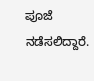ಪೂಜೆ ನಡೆಸಲಿದ್ದಾರೆ.